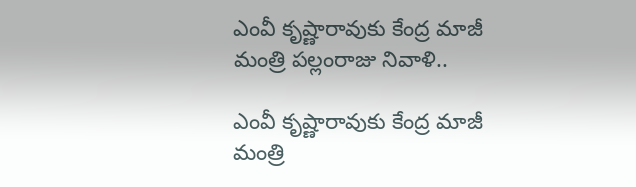ఎంవీ కృష్ణారావుకు కేంద్ర మాజీ మంత్రి పల్లంరాజు నివాళి..

ఎంవీ కృష్ణారావుకు కేంద్ర మాజీ మంత్రి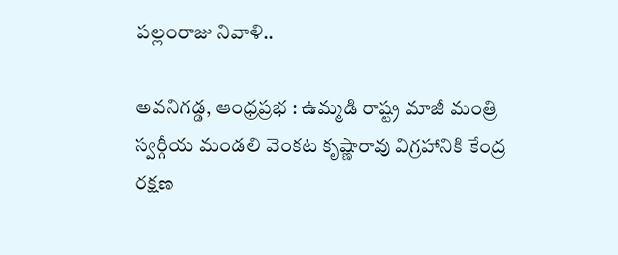పల్లంరాజు నివాళి..

అవనిగడ్డ, ఆంధ్ర‌ప్ర‌భ : ఉమ్మడి రాష్ట్ర మాజీ మంత్రి స్వర్గీయ మండలి వెంకట కృష్ణారావు విగ్రహానికి కేంద్ర రక్షణ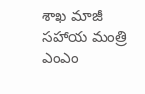శాఖ మాజీ సహాయ మంత్రి ఎంఎం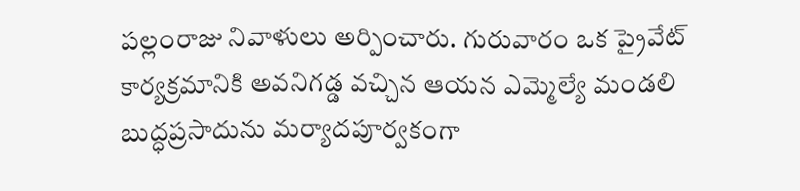పల్లంరాజు నివాళులు అర్పించారు. గురువారం ఒక ప్రైవేట్ కార్యక్రమానికి అవనిగడ్డ వచ్చిన ఆయన ఎమ్మెల్యే మండలి బుద్ధప్రసాదును మర్యాదపూర్వకంగా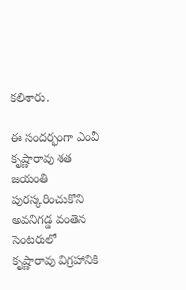కలిశారు.

ఈ సందర్భంగా ఎంవీ కృష్ణారావు శత జయంతి పురస్కరించుకొని అవనిగడ్డ వంతెన సెంటరులో కృష్ణారావు విగ్రహానికి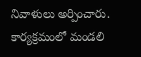నివాళులు అర్పించారు. కార్యక్రమంలో మండలి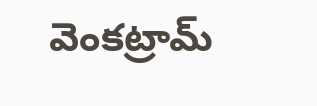వెంకట్రామ్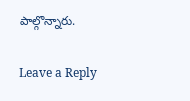పాల్గొన్నారు.

Leave a Reply